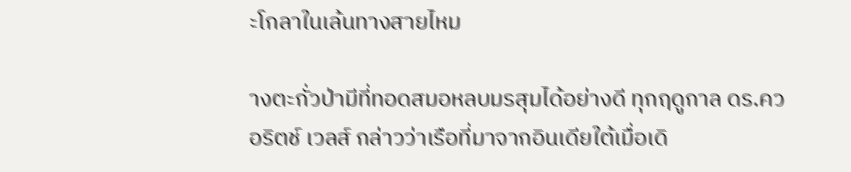ะโกลาในเล้นทางสายไหม

างตะกั่วป่ามีที่ทอดสมอหลบมรสุมได้อย่างดี ทุกฤดูกาล ดร.ควอริตช์ เวลส์ กล่าวว่าเรือที่มาจากอินเดียใต้เมื่อเดิ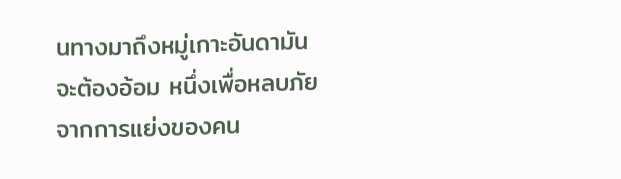นทางมาถึงหมู่เกาะอันดามัน จะต้องอ้อม หนึ่งเพื่อหลบภัยจากการแย่งของคน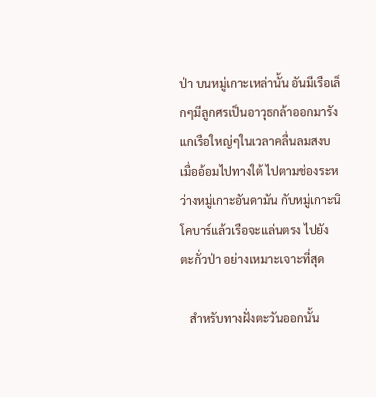ป่า บนหมู่เกาะเหล่านั้น อันมีเรือเล็กๆมีลูกศรเป็นอาวุธกล้าออกมารังแกเรือใหญ่ๆในเวลาคลื่นลมสงบ เมื่ออ้อมไปทางใต้ ไปตามช่องระหว่างหมู่เกาะอันดามัน กับหมู่เกาะนิโคบาร์แล้วเรือจะแล่นตรง ไปยัง ตะกั่วป่า อย่างเหมาะเจาะที่สุด

   สำหรับทางฝั่งตะวันออกนั้น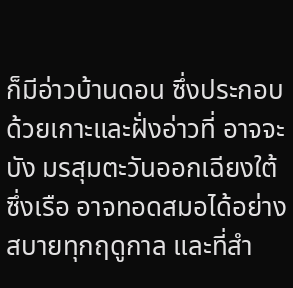ก็มีอ่าวบ้านดอน ซึ่งประกอบด้วยเกาะและฝั่งอ่าวที่ อาจจะบัง มรสุมตะวันออกเฉียงใต้ ซึ่งเรือ อาจทอดสมอได้อย่างสบายทุกฤดูกาล และที่สำ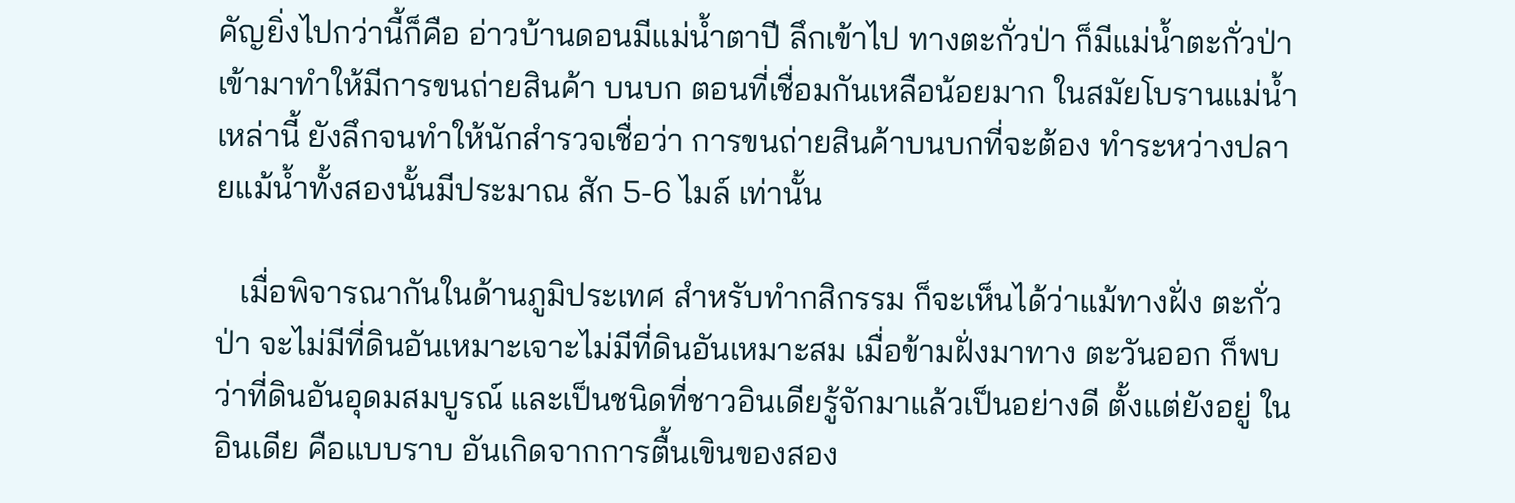คัญยิ่งไปกว่านี้ก็คือ อ่าวบ้านดอนมีแม่น้ำตาปี ลึกเข้าไป ทางตะกั่วป่า ก็มีแม่น้ำตะกั่วป่าเข้ามาทำให้มีการขนถ่ายสินค้า บนบก ตอนที่เชื่อมกันเหลือน้อยมาก ในสมัยโบรานแม่น้ำเหล่านี้ ยังลึกจนทำให้นักสำรวจเชื่อว่า การขนถ่ายสินค้าบนบกที่จะต้อง ทำระหว่างปลายแม้น้ำทั้งสองนั้นมีประมาณ สัก 5-6 ไมล์ เท่านั้น

   เมื่อพิจารณากันในด้านภูมิประเทศ สำหรับทำกสิกรรม ก็จะเห็นได้ว่าแม้ทางฝั่ง ตะกั่วป่า จะไม่มีที่ดินอันเหมาะเจาะไม่มีที่ดินอันเหมาะสม เมื่อข้ามฝั่งมาทาง ตะวันออก ก็พบว่าที่ดินอันอุดมสมบูรณ์ และเป็นชนิดที่ชาวอินเดียรู้จักมาแล้วเป็นอย่างดี ตั้งแต่ยังอยู่ ในอินเดีย คือแบบราบ อันเกิดจากการตื้นเขินของสอง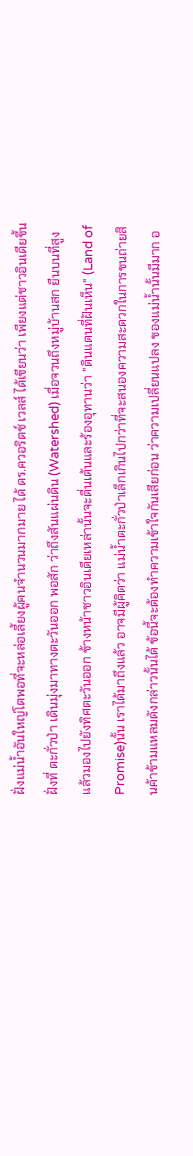ฝั่งแม่น้ำอันใหญ่โตพอที่จะหล่อเลี้ยงผู้คนจำนวนมากมาย ได้ ดร.ควอริตช์ เวลส์ ได้เขียนว่า เพียงแต่ชาวอินเดียขึ้นฝั่งที่ ตะกั่วป่า เดินมุ่งมาทางตะวันออก พอสัก ว่าถึงสันแผ่นดิน (Watershed) เมื่อจวนถึงหมู่บ้านสก ยืนบนที่สูง แล้วมองไปยังทิศตะวันออก ข้างหน้าชาวอินเดียเหล่านั้นจะตื่นเต้นและร้องอุทานว่า "ดินแดนที่ฝันเห็น" (Land of Promise)นั้น เราได้มาถึงแล้ว อาจมีผู้คิดว่า แม่น้ำตะกั่วป่าเล็กเกินไปกว่าที่จะสนองความสะดวกในการขนถ่ายสินค้าข้ามแหลมดังกล่าวนั้นได้ ข้อนี้จะต้องทำความเข้าใจกันเสียก่อน ว่าความเปลี่ยนแปลง ของแม่น้ำนั้นมีมาก อ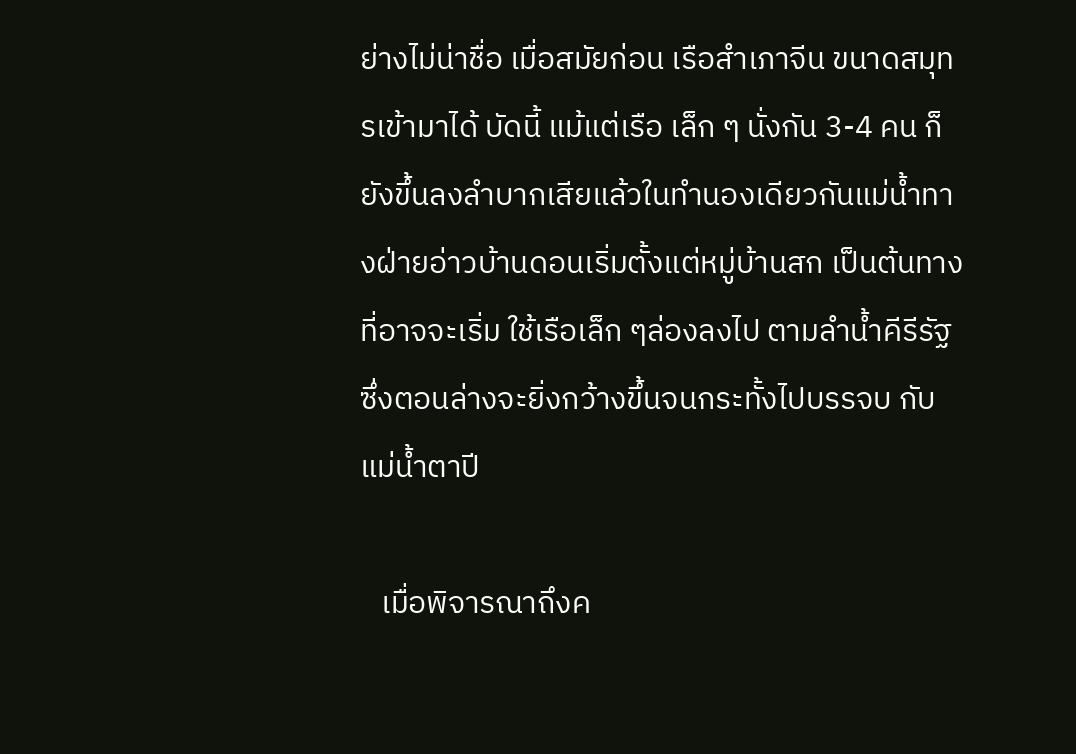ย่างไม่น่าชื่อ เมื่อสมัยก่อน เรือสำเภาจีน ขนาดสมุทรเข้ามาได้ บัดนี้ แม้แต่เรือ เล็ก ๆ นั่งกัน 3-4 คน ก็ยังขึ้นลงลำบากเสียแล้วในทำนองเดียวกันแม่น้ำทางฝ่ายอ่าวบ้านดอนเริ่มตั้งแต่หมู่บ้านสก เป็นต้นทางที่อาจจะเริ่ม ใช้เรือเล็ก ๆล่องลงไป ตามลำน้ำคีรีรัฐ ซึ่งตอนล่างจะยิ่งกว้างขึ้นจนกระทั้งไปบรรจบ กับแม่น้ำตาปี

   เมื่อพิจารณาถึงค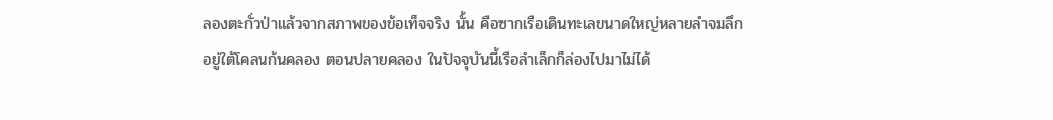ลองตะกั่วป่าแล้วจากสภาพของข้อเท็จจริง นั้น คือซากเรือเดินทะเลขนาดใหญ่หลายลำจมลึก อยู่ใต้โคลนก้นคลอง ตอนปลายคลอง ในปัจจุบันนี้เรือลำเล็กก็ล่องไปมาไม่ได้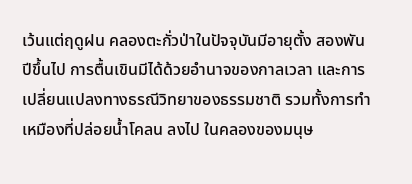เว้นแต่ฤดูฝน คลองตะกั่วป่าในปัจจุบันมีอายุตั้ง สองพันปีขึ้นไป การตื้นเขินมีได้ด้วยอำนาจของกาลเวลา และการเปลี่ยนแปลงทางธรณีวิทยาของธรรมชาติ รวมทั้งการทำเหมืองที่ปล่อยน้ำโคลน ลงไป ในคลองของมนุษ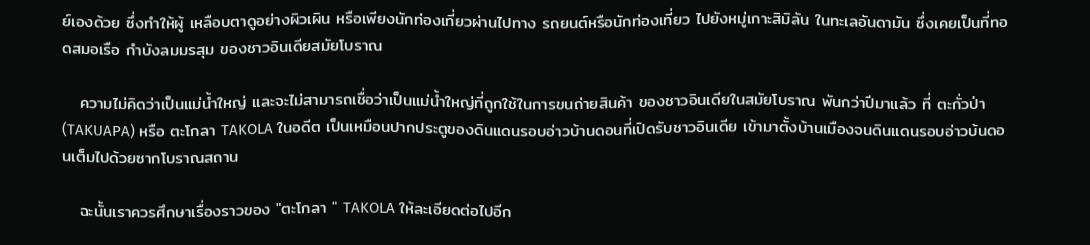ย์เองด้วย ซึ่งทำให้ผู้ เหลือบตาดูอย่างผิวเผิน หรือเพียงนักท่องเที่ยวผ่านไปทาง รถยนต์หรือนักท่องเที่ยว ไปยังหมู่เกาะสิมิลัน ในทะเลอันดามัน ซึ่งเคยเป็นที่ทอดสมอเรือ กำบังลมมรสุม ของชาวอินเดียสมัยโบราณ

   ความไม่คิดว่าเป็นแม่น้ำใหญ่ และจะไม่สามารถเชื่อว่าเป็นแม่น้ำใหญ่ที่ถูกใช้ในการขนถ่ายสินค้า ของชาวอินเดียในสมัยโบราณ พันกว่าปีมาแล้ว ที่ ตะกั่วป่า (TAKUAPA) หรือ ตะโกลา TAKOLA ในอดีต เป็นเหมือนปากประตูของดินแดนรอบอ่าวบ้านดอนที่เปิดรับชาวอินเดีย เข้ามาตั้งบ้านเมืองจนดินแดนรอบอ่าวบ้นดอนเต็มไปด้วยซากโบราณสถาน

   ฉะนั้นเราควรศึกษาเรื่องราวของ "ตะโกลา " TAKOLA ให้ละเอียดต่อไปอีก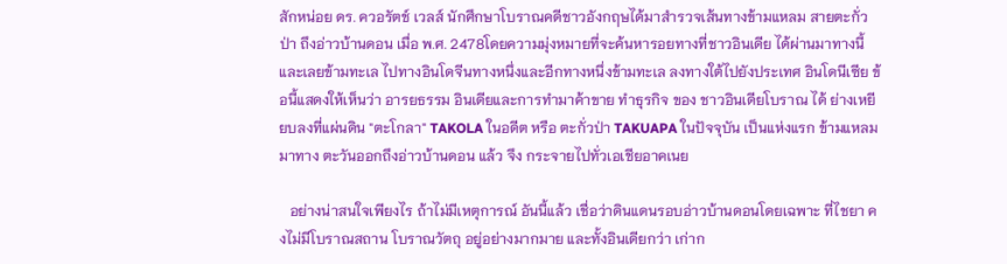สักหน่อย ดร. ควอรัตช์ เวลส์ นักศึกษาโบราณคดีชาวอังกฤษได้มาสำรวจเส้นทางข้ามแหลม สายตะกั่วป่า ถึงอ่าวบ้านดอน เมื่อ พ.ศ. 2478โดยความมุ่งหมายที่จะค้นหารอยทางที่ชาวอินเดีย ได้ผ่านมาทางนี้ และเลยข้ามทะเล ไปทางอินโดจีนทางหนึ่งและอีกทางหนึ่งข้ามทะเล ลงทางใต้ไปยังประเทศ อินโดนีเซีย ข้อนี้แสดงให้เห็นว่า อารยธรรม อินเดียและการทำมาค้าขาย ทำธุรกิจ ของ ชาวอินเดียโบราณ ได้ ย่างเหยียบลงที่แผ่นดิน "ตะโกลา" TAKOLA ในอดีต หรือ ตะกั่วป่า TAKUAPA ในปัจจุบัน เป็นแห่งแรก ข้ามแหลมมาทาง ตะวันออกถึงอ่าวบ้านดอน แล้ว จึง กระจายไปทั่วเอเชียอาคเนย

   อย่างน่าสนใจเพียงไร ถ้าไม่มีเหตุการณ์ อันนี้แล้ว เชื่อว่าดินแดนรอบอ่าวบ้านดอนโดยเฉพาะ ที่ไชยา คงไม่มีโบราณสถาน โบราณวัตถุ อยู่อย่างมากมาย และทั้งอินเดียกว่า เก่าก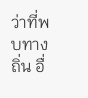ว่าที่พบทางถิ่น อื่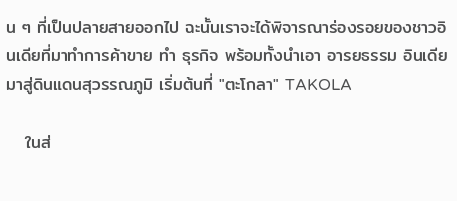น ๆ ที่เป็นปลายสายออกไป ฉะนั้นเราจะได้พิจารณาร่องรอยของชาวอินเดียที่มาทำการค้าขาย ทำ ธุรกิจ พร้อมทั้งนำเอา อารยธรรม อินเดีย มาสู่ดินแดนสุวรรณภูมิ เริ่มต้นที่ "ตะโกลา" TAKOLA

   ในส่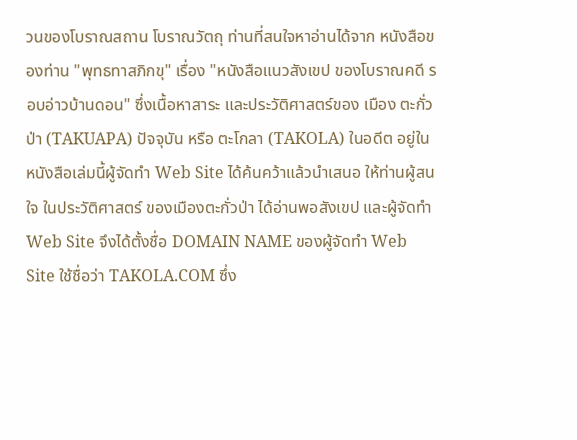วนของโบราณสถาน โบราณวัตถุ ท่านที่สนใจหาอ่านได้จาก หนังสือของท่าน "พุทธทาสภิกขุ" เรื่อง "หนังสือแนวสังเขป ของโบราณคดี รอบอ่าวบ้านดอน" ซึ่งเนื้อหาสาระ และประวัติศาสตร์ของ เมือง ตะกั่วป่า (TAKUAPA) ปัจจุบัน หรือ ตะโกลา (TAKOLA) ในอดีต อยู่ในหนังสือเล่มนี้ผู้จัดทำ Web Site ได้ค้นคว้าแล้วนำเสนอ ให้ท่านผู้สนใจ ในประวัติศาสตร์ ของเมืองตะกั่วป่า ได้อ่านพอสังเขป และผู้จัดทำ Web Site จึงได้ตั้งชื่อ DOMAIN NAME ของผู้จัดทำ Web Site ใช้ชื่อว่า TAKOLA.COM ซึ่ง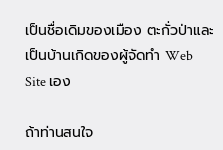เป็นชื่อเดิมของเมือง ตะกั่วป่าและเป็นบ้านเกิดของผู้จัดทำ Web Site เอง

ถ้าท่านสนใจ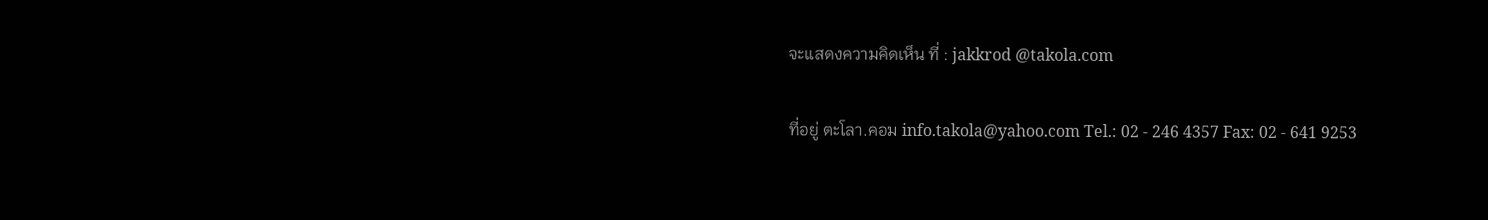จะแสดงความคิดเห็น ที่ : jakkrod @takola.com

ที่อยู่ ตะโลา.คอม info.takola@yahoo.com Tel.: 02 - 246 4357 Fax: 02 - 641 9253